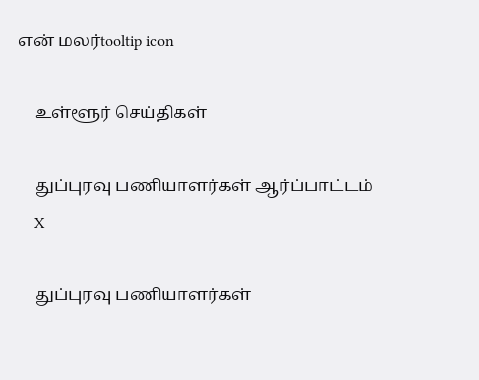என் மலர்tooltip icon

    உள்ளூர் செய்திகள்

    துப்புரவு பணியாளர்கள் ஆர்ப்பாட்டம்
    X

    துப்புரவு பணியாளர்கள்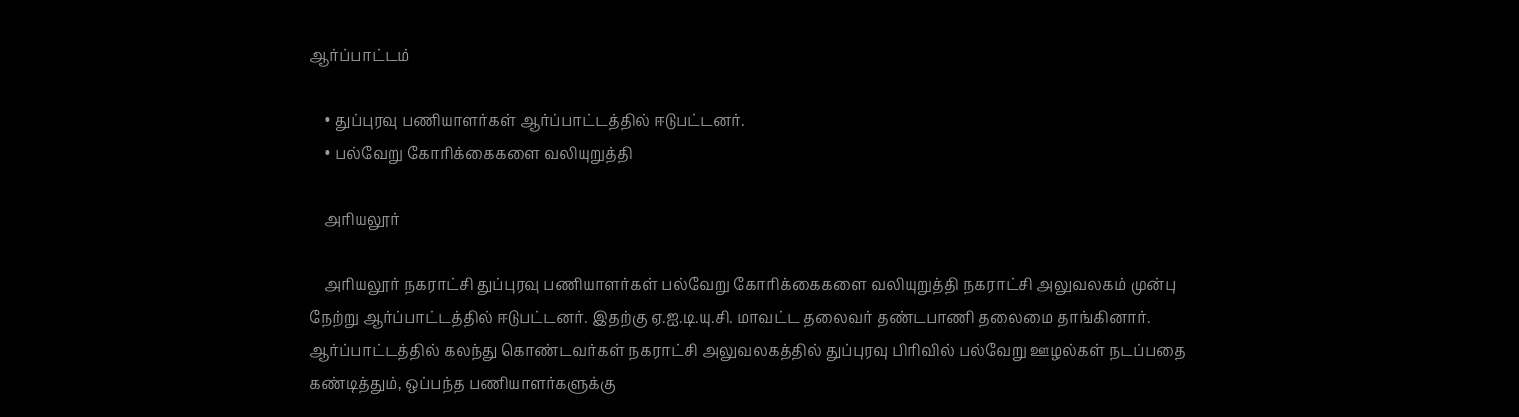ஆர்ப்பாட்டம்

    • துப்புரவு பணியாளர்கள் ஆர்ப்பாட்டத்தில் ஈடுபட்டனர்.
    • பல்வேறு கோரிக்கைகளை வலியுறுத்தி

    அரியலூர்

    அரியலூர் நகராட்சி துப்புரவு பணியாளர்கள் பல்வேறு கோரிக்கைகளை வலியுறுத்தி நகராட்சி அலுவலகம் முன்பு நேற்று ஆர்ப்பாட்டத்தில் ஈடுபட்டனர். இதற்கு ஏ.ஐ.டி.யு.சி. மாவட்ட தலைவர் தண்டபாணி தலைமை தாங்கினார். ஆர்ப்பாட்டத்தில் கலந்து கொண்டவர்கள் நகராட்சி அலுவலகத்தில் துப்புரவு பிரிவில் பல்வேறு ஊழல்கள் நடப்பதை கண்டித்தும், ஒப்பந்த பணியாளர்களுக்கு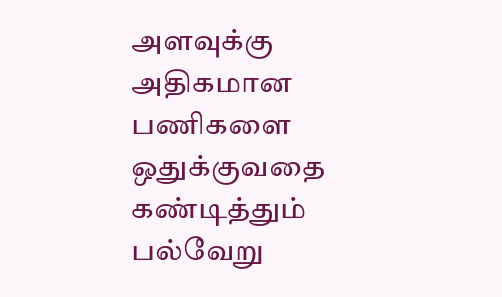அளவுக்கு அதிகமான பணிகளை ஒதுக்குவதை கண்டித்தும் பல்வேறு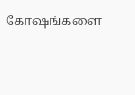கோஷங்களை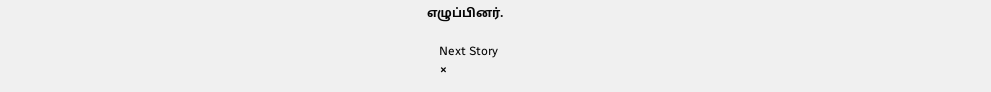எழுப்பினர்.

    Next Story
    ×